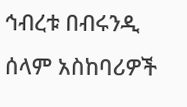ኅብረቱ በብሩንዲ ሰላም አስከባሪዎች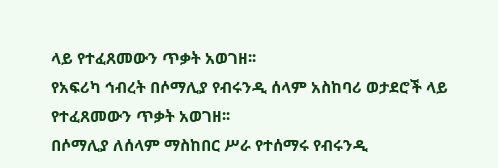ላይ የተፈጸመውን ጥቃት አወገዘ፡፡
የአፍሪካ ኅብረት በሶማሊያ የብሩንዲ ሰላም አስከባሪ ወታደሮች ላይ የተፈጸመውን ጥቃት አወገዘ፡፡
በሶማሊያ ለሰላም ማስከበር ሥራ የተሰማሩ የብሩንዲ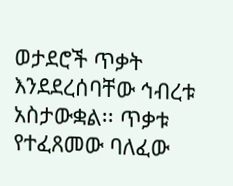ወታደሮች ጥቃት እንደደረሰባቸው ኅብረቱ አስታውቋል፡፡ ጥቃቱ የተፈጸመው ባለፈው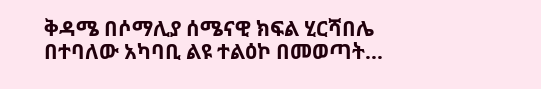ቅዳሜ በሶማሊያ ሰሜናዊ ክፍል ሂርሻበሌ በተባለው አካባቢ ልዩ ተልዕኮ በመወጣት...